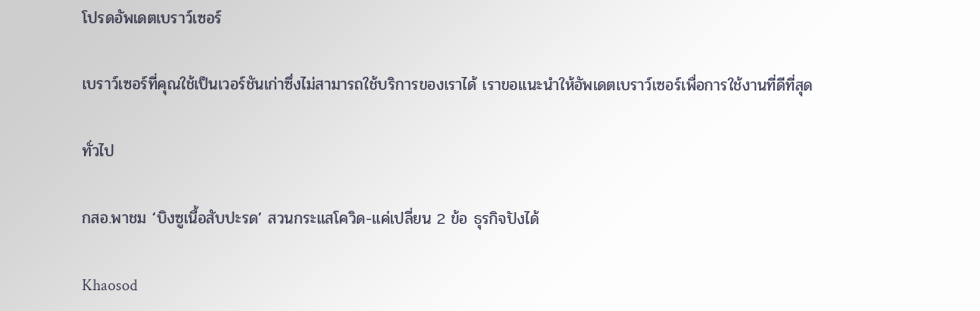โปรดอัพเดตเบราว์เซอร์

เบราว์เซอร์ที่คุณใช้เป็นเวอร์ชันเก่าซึ่งไม่สามารถใช้บริการของเราได้ เราขอแนะนำให้อัพเดตเบราว์เซอร์เพื่อการใช้งานที่ดีที่สุด

ทั่วไป

กสอ.พาชม ‘บิงซูเนื้อสับปะรด’ สวนกระแสโควิด-แค่เปลี่ยน 2 ข้อ ธุรกิจปังได้

Khaosod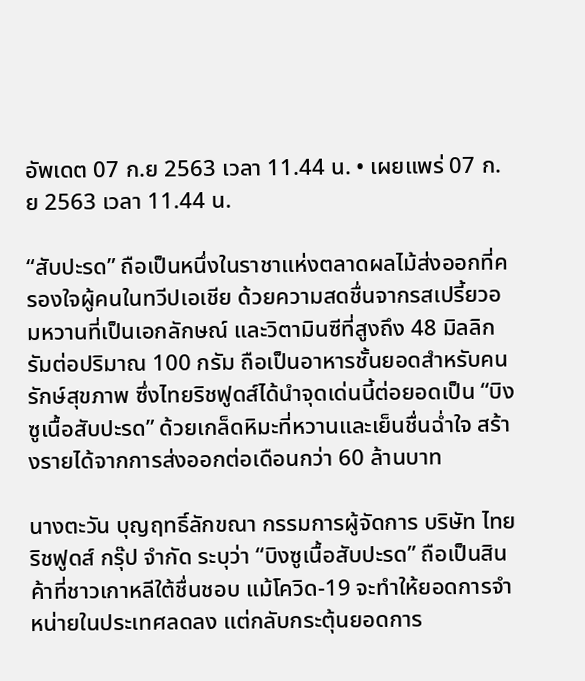อัพเดต 07 ก.ย 2563 เวลา 11.44 น. • เผยแพร่ 07 ก.ย 2563 เวลา 11.44 น.

“สับปะรด” ถือเป็นหนึ่งในราชาแห่งตลาดผลไม้ส่งออกที่ครองใจผู้คนในทวีปเอเชีย ด้วยความสดชื่นจากรสเปรี้ยวอมหวานที่เป็นเอกลักษณ์ และวิตามินซีที่สูงถึง 48 มิลลิกรัมต่อปริมาณ 100 กรัม ถือเป็นอาหารชั้นยอดสำหรับคนรักษ์สุขภาพ ซึ่งไทยริชฟูดส์ได้นำจุดเด่นนี้ต่อยอดเป็น “บิงซูเนื้อสับปะรด” ด้วยเกล็ดหิมะที่หวานและเย็นชื่นฉ่ำใจ สร้างรายได้จากการส่งออกต่อเดือนกว่า 60 ล้านบาท

นางตะวัน บุญฤทธิ์ลักขณา กรรมการผู้จัดการ บริษัท ไทยริชฟูดส์ กรุ๊ป จำกัด ระบุว่า “บิงซูเนื้อสับปะรด” ถือเป็นสินค้าที่ชาวเกาหลีใต้ชื่นชอบ แม้โควิด-19 จะทำให้ยอดการจำหน่ายในประเทศลดลง แต่กลับกระตุ้นยอดการ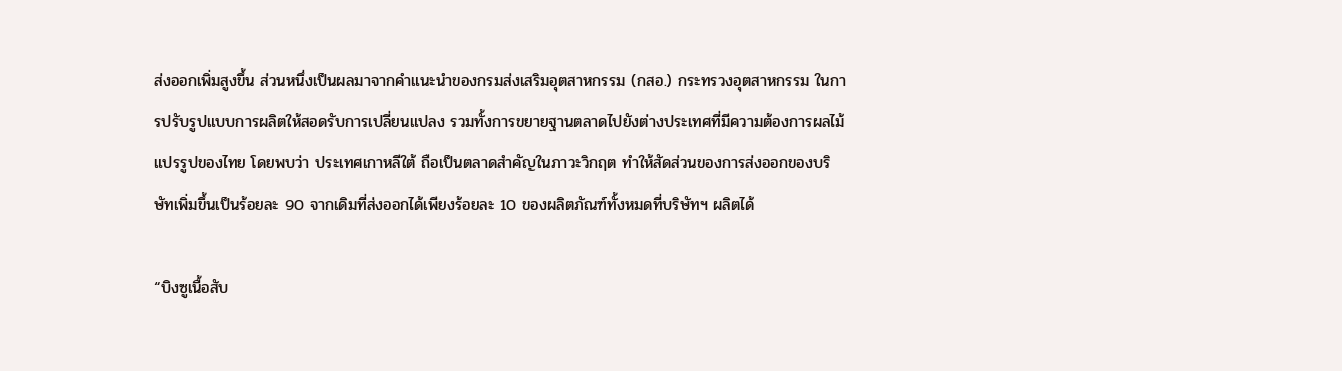ส่งออกเพิ่มสูงขึ้น ส่วนหนึ่งเป็นผลมาจากคำแนะนำของกรมส่งเสริมอุตสาหกรรม (กสอ.) กระทรวงอุตสาหกรรม ในการปรับรูปแบบการผลิตให้สอดรับการเปลี่ยนแปลง รวมทั้งการขยายฐานตลาดไปยังต่างประเทศที่มีความต้องการผลไม้แปรรูปของไทย โดยพบว่า ประเทศเกาหลีใต้ ถือเป็นตลาดสำคัญในภาวะวิกฤต ทำให้สัดส่วนของการส่งออกของบริษัทเพิ่มขึ้นเป็นร้อยละ 90 จากเดิมที่ส่งออกได้เพียงร้อยละ 10 ของผลิตภัณฑ์ทั้งหมดที่บริษัทฯ ผลิตได้

“บิงซูเนื้อสับ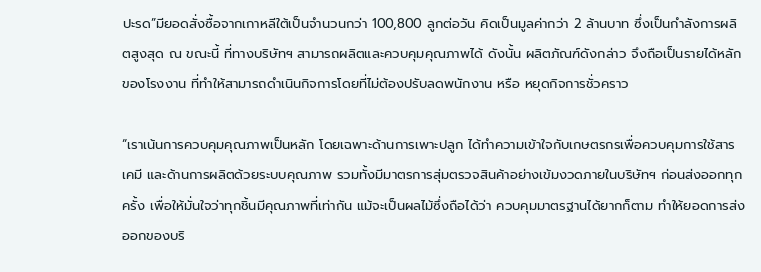ปะรด”มียอดสั่งซื้อจากเกาหลีใต้เป็นจำนวนกว่า 100,800 ลูกต่อวัน คิดเป็นมูลค่ากว่า 2 ล้านบาท ซึ่งเป็นกำลังการผลิตสูงสุด ณ ขณะนี้ ที่ทางบริษัทฯ สามารถผลิตและควบคุมคุณภาพได้ ดังนั้น ผลิตภัณฑ์ดังกล่าว จึงถือเป็นรายได้หลักของโรงงาน ที่ทำให้สามารถดำเนินกิจการโดยที่ไม่ต้องปรับลดพนักงาน หรือ หยุดกิจการชั่วคราว

“เราเน้นการควบคุมคุณภาพเป็นหลัก โดยเฉพาะด้านการเพาะปลูก ได้ทำความเข้าใจกับเกษตรกรเพื่อควบคุมการใช้สารเคมี และด้านการผลิตด้วยระบบคุณภาพ รวมทั้งมีมาตรการสุ่มตรวจสินค้าอย่างเข้มงวดภายในบริษัทฯ ก่อนส่งออกทุกครั้ง เพื่อให้มั่นใจว่าทุกชิ้นมีคุณภาพที่เท่ากัน แม้จะเป็นผลไม้ซึ่งถือได้ว่า ควบคุมมาตรฐานได้ยากก็ตาม ทำให้ยอดการส่งออกของบริ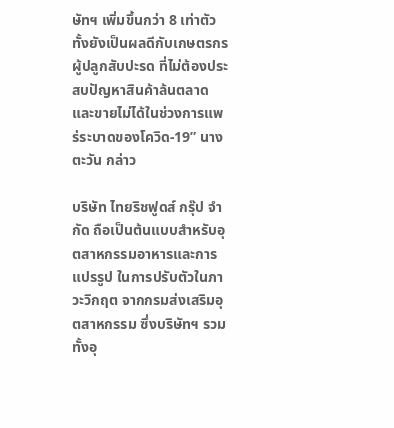ษัทฯ เพิ่มขึ้นกว่า 8 เท่าตัว ทั้งยังเป็นผลดีกับเกษตรกรผู้ปลูกสับปะรด ที่ไม่ต้องประสบปัญหาสินค้าล้นตลาด และขายไม่ได้ในช่วงการแพร่ระบาดของโควิด-19” นางตะวัน กล่าว

บริษัท ไทยริชฟูดส์ กรุ๊ป จำกัด ถือเป็นต้นแบบสำหรับอุตสาหกรรมอาหารและการแปรรูป ในการปรับตัวในภาวะวิกฤต จากกรมส่งเสริมอุตสาหกรรม ซึ่งบริษัทฯ รวมทั้งอุ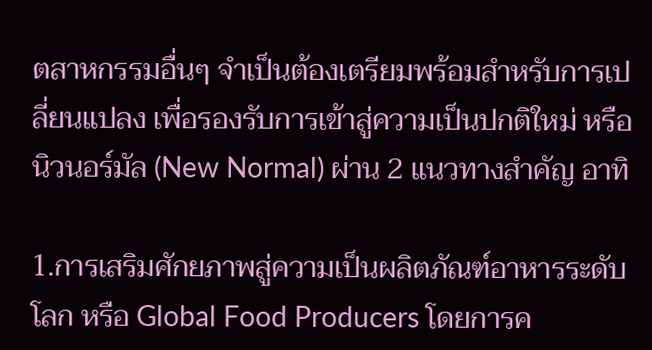ตสาหกรรมอื่นๆ จำเป็นต้องเตรียมพร้อมสำหรับการเปลี่ยนแปลง เพื่อรองรับการเข้าสู่ความเป็นปกติใหม่ หรือ นิวนอร์มัล (New Normal) ผ่าน 2 แนวทางสำคัญ อาทิ

1.การเสริมศักยภาพสู่ความเป็นผลิตภัณฑ์อาหารระดับโลก หรือ Global Food Producers โดยการค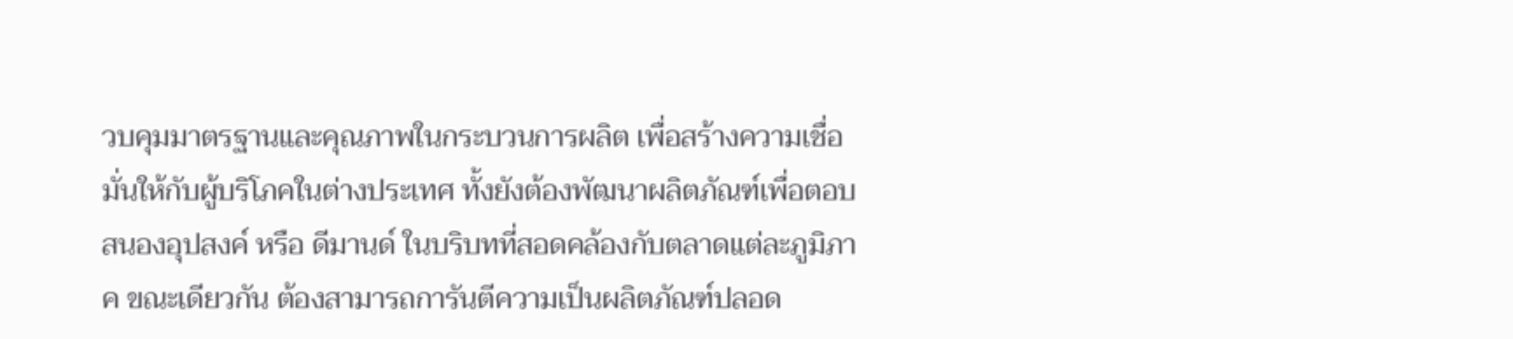วบคุมมาตรฐานและคุณภาพในกระบวนการผลิต เพื่อสร้างความเชื่อมั่นให้กับผู้บริโภคในต่างประเทศ ทั้งยังต้องพัฒนาผลิตภัณฑ์เพื่อตอบสนองอุปสงค์ หรือ ดีมานด์ ในบริบทที่สอดคล้องกับตลาดแต่ละภูมิภาค ขณะเดียวกัน ต้องสามารถการันตีความเป็นผลิตภัณฑ์ปลอด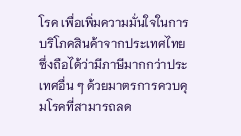โรค เพื่อเพิ่มความมั่นใจในการบริโภคสินค้าจากประเทศไทย ซึ่งถือได้ว่ามีภาษีมากกว่าประเทศอื่น ๆ ด้วยมาตรการควบคุมโรคที่สามารถลด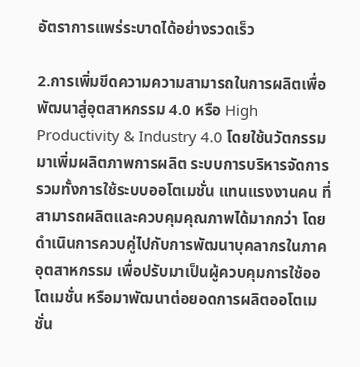อัตราการแพร่ระบาดได้อย่างรวดเร็ว

2.การเพิ่มขีดความความสามารถในการผลิตเพื่อพัฒนาสู่อุตสาหกรรม 4.0 หรือ High Productivity & Industry 4.0 โดยใช้นวัตกรรมมาเพิ่มผลิตภาพการผลิต ระบบการบริหารจัดการ รวมทั้งการใช้ระบบออโตเมชั่น แทนแรงงานคน ที่สามารถผลิตและควบคุมคุณภาพได้มากกว่า โดยดำเนินการควบคู่ไปกับการพัฒนาบุคลากรในภาคอุตสาหกรรม เพื่อปรับมาเป็นผู้ควบคุมการใช้ออโตเมชั่น หรือมาพัฒนาต่อยอดการผลิตออโตเมชั่น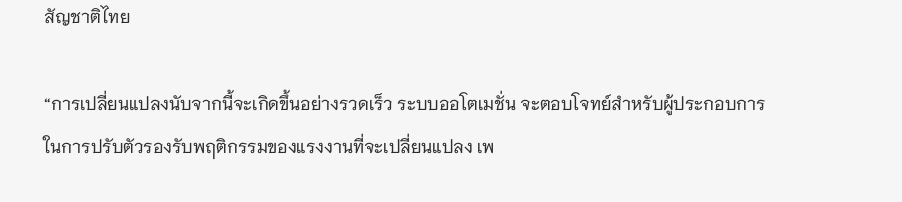สัญชาติไทย

“การเปลี่ยนแปลงนับจากนี้จะเกิดขึ้นอย่างรวดเร็ว ระบบออโตเมชั่น จะตอบโจทย์สำหรับผู้ประกอบการ ในการปรับตัวรองรับพฤติกรรมของแรงงานที่จะเปลี่ยนแปลง เพ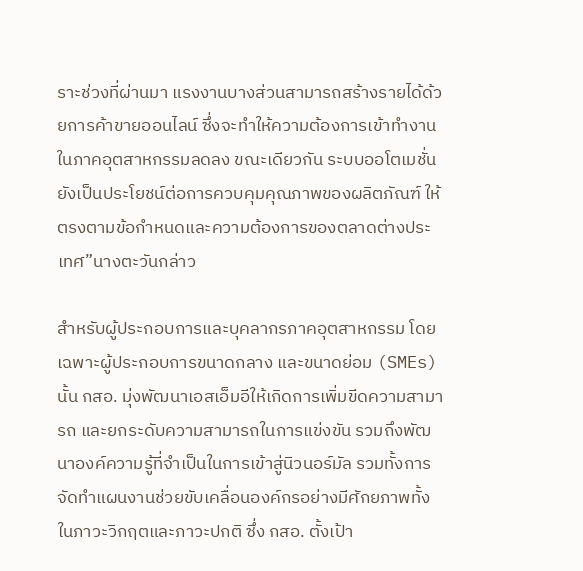ราะช่วงที่ผ่านมา แรงงานบางส่วนสามารถสร้างรายได้ด้วยการค้าขายออนไลน์ ซึ่งจะทำให้ความต้องการเข้าทำงานในภาคอุตสาหกรรมลดลง ขณะเดียวกัน ระบบออโตเมชั่น ยังเป็นประโยชน์ต่อการควบคุมคุณภาพของผลิตภัณฑ์ ให้ตรงตามข้อกำหนดและความต้องการของตลาดต่างประเทศ”นางตะวันกล่าว

สำหรับผู้ประกอบการและบุคลากรภาคอุตสาหกรรม โดยเฉพาะผู้ประกอบการขนาดกลาง และขนาดย่อม (SMEs) นั้น กสอ. มุ่งพัฒนาเอสเอ็มอีให้เกิดการเพิ่มขีดความสามารถ และยกระดับความสามารถในการแข่งขัน รวมถึงพัฒนาองค์ความรู้ที่จำเป็นในการเข้าสู่นิวนอร์มัล รวมทั้งการจัดทำแผนงานช่วยขับเคลื่อนองค์กรอย่างมีศักยภาพทั้งในภาวะวิกฤตและภาวะปกติ ซึ่ง กสอ. ตั้งเป้า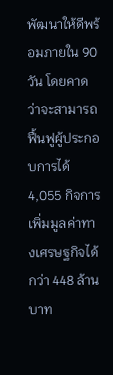พัฒนาให้ดีพร้อมภายใน 90 วัน โดยคาดว่าจะสามารถฟื้นฟูผู้ประกอบการได้ 4,055 กิจการ เพิ่มมูลค่าทางเศรษฐกิจได้กว่า 448 ล้านบาท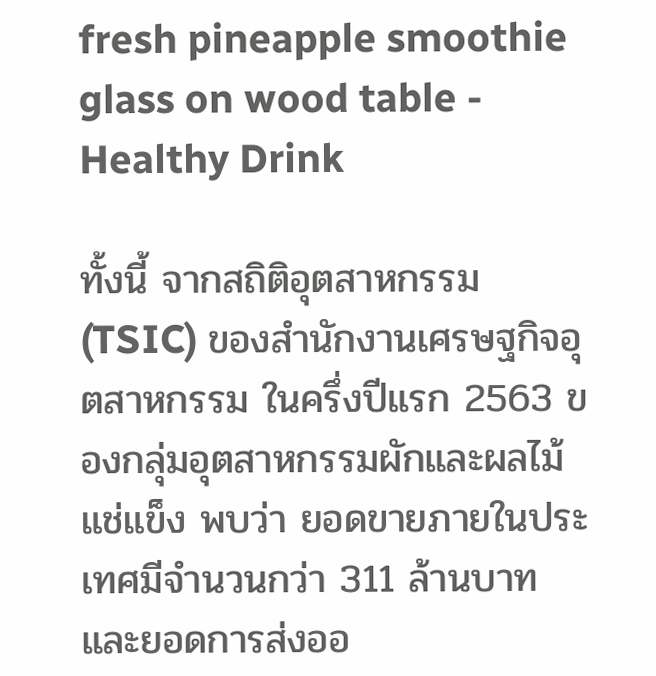fresh pineapple smoothie glass on wood table - Healthy Drink

ทั้งนี้ จากสถิติอุตสาหกรรม (TSIC) ของสำนักงานเศรษฐกิจอุตสาหกรรม ในครึ่งปีแรก 2563 ของกลุ่มอุตสาหกรรมผักและผลไม้แช่แข็ง พบว่า ยอดขายภายในประเทศมีจำนวนกว่า 311 ล้านบาท และยอดการส่งออ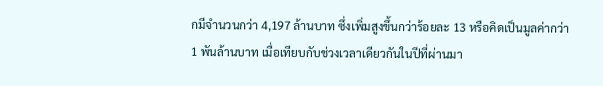กมีจำนวนกว่า 4,197 ล้านบาท ซึ่งเพิ่มสูงขึ้นกว่าร้อยละ 13 หรือคิดเป็นมูลค่ากว่า 1 พันล้านบาท เมื่อเทียบกับช่วงเวลาเดียวกันในปีที่ผ่านมา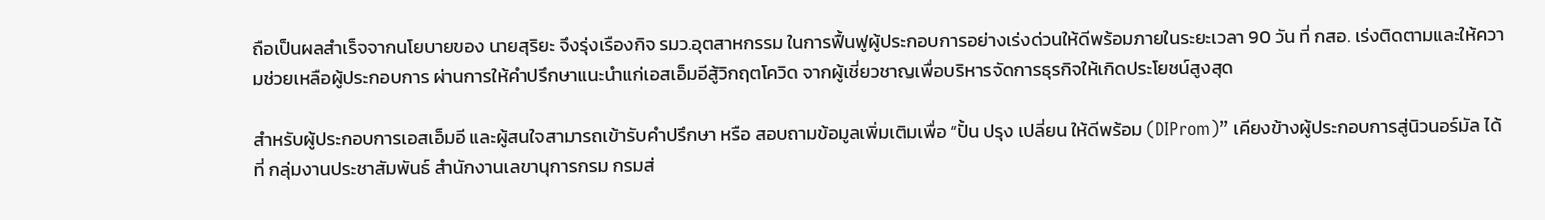ถือเป็นผลสำเร็จจากนโยบายของ นายสุริยะ จึงรุ่งเรืองกิจ รมว.อุตสาหกรรม ในการฟื้นฟูผู้ประกอบการอย่างเร่งด่วนให้ดีพร้อมภายในระยะเวลา 90 วัน ที่ กสอ. เร่งติดตามและให้ความช่วยเหลือผู้ประกอบการ ผ่านการให้คำปรึกษาแนะนำแก่เอสเอ็มอีสู้วิกฤตโควิด จากผู้เชี่ยวชาญเพื่อบริหารจัดการธุรกิจให้เกิดประโยชน์สูงสุด

สำหรับผู้ประกอบการเอสเอ็มอี และผู้สนใจสามารถเข้ารับคำปรึกษา หรือ สอบถามข้อมูลเพิ่มเติมเพื่อ “ปั้น ปรุง เปลี่ยน ให้ดีพร้อม (DIProm)” เคียงข้างผู้ประกอบการสู่นิวนอร์มัล ได้ที่ กลุ่มงานประชาสัมพันธ์ สำนักงานเลขานุการกรม กรมส่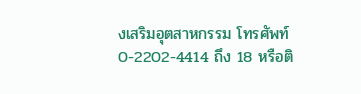งเสริมอุตสาหกรรม โทรศัพท์ 0-2202-4414 ถึง 18 หรือติ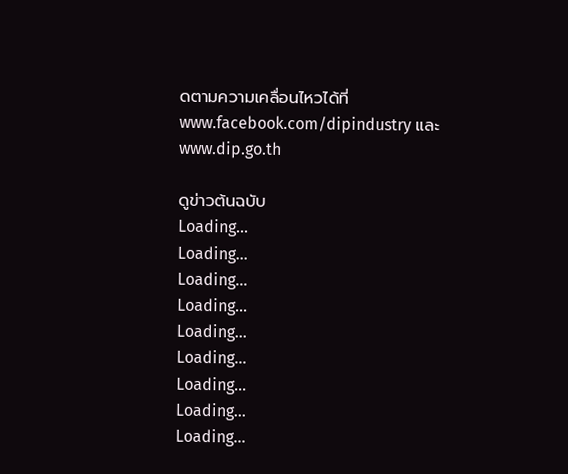ดตามความเคลื่อนไหวได้ที่ www.facebook.com/dipindustry และ www.dip.go.th

ดูข่าวต้นฉบับ
Loading...
Loading...
Loading...
Loading...
Loading...
Loading...
Loading...
Loading...
Loading...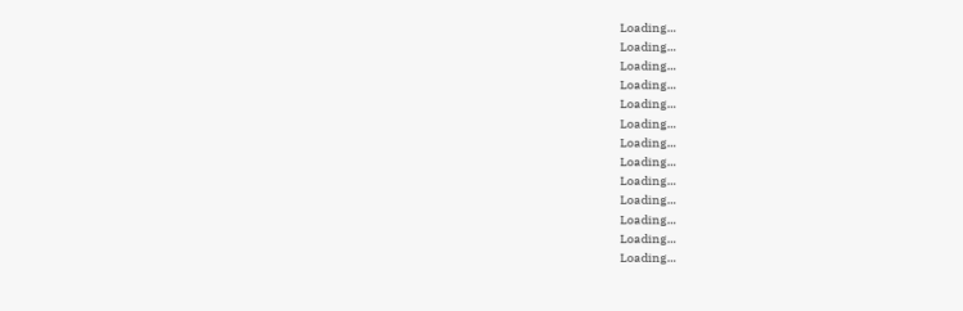Loading...
Loading...
Loading...
Loading...
Loading...
Loading...
Loading...
Loading...
Loading...
Loading...
Loading...
Loading...
Loading...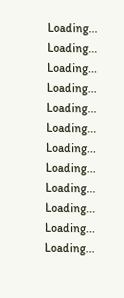Loading...
Loading...
Loading...
Loading...
Loading...
Loading...
Loading...
Loading...
Loading...
Loading...
Loading...
Loading...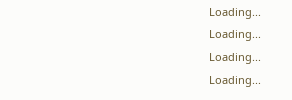Loading...
Loading...
Loading...
Loading...